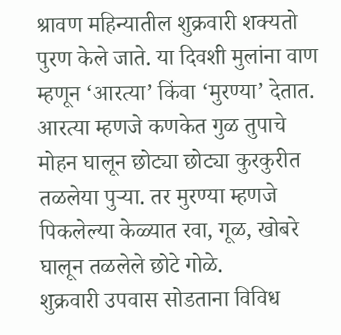श्रावण महिन्यातील शुक्रवारी शक्यतो पुरण केले जाते. या दिवशी मुलांना वाण म्हणून ‘आरत्या’ किंवा ‘मुरण्या’ देतात. आरत्या म्हणजे कणकेत गुळ तुपाचे मोहन घालून छोट्या छोट्या कुरकुरीत तळलेया पुऱ्या. तर मुरण्या म्हणजे पिकलेल्या केळ्यात रवा, गूळ, खोबरे घालून तळलेले छोटे गोळे.
शुक्रवारी उपवास सोडताना विविध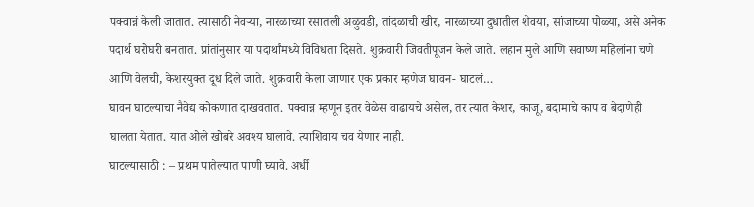पक्वान्नं केली जातात. त्यासाठी नेवऱ्या, नारळाच्या रसातली अळुवडी, तांदळाची खीर, नारळाच्या दुधातील शेवया, सांजाच्या पोळ्या, असे अनेक पदार्थ घरोघरी बनतात. प्रांतांनुसार या पदार्थांमध्ये विविधता दिसते. शुक्रवारी जिवतीपूजन केले जाते. लहान मुले आणि सवाष्ण महिलांना चणे आणि वेलची, केशरयुक्त दूध दिले जाते. शुक्रवारी केला जाणार एक प्रकार म्हणेज घावन- घाटलं…
घावन घाटल्याचा नैवेद्य कोकणात दाखवतात. पक्वान्न म्हणून इतर वेळेस वाढायचे असेल, तर त्यात केशर, काजू, बदामाचे काप व बेदाणेही घालता येतात. यात ओले खोबरे अवश्य घालावे. त्याशिवाय चव येणार नाही.
घाटल्यासाठी : – प्रथम पातेल्यात पाणी घ्यावे. अर्धी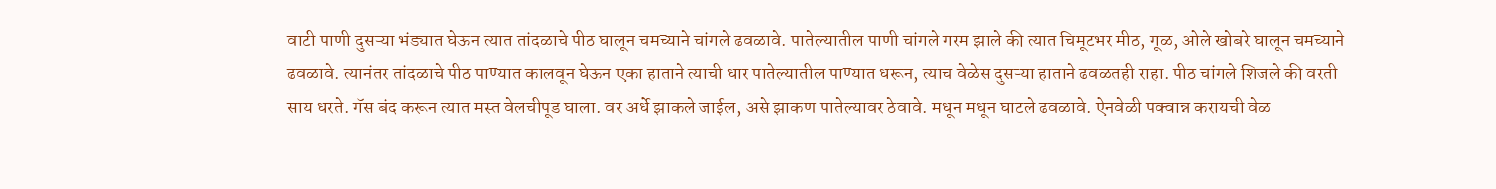वाटी पाणी दुसऱ्या भंड्यात घेऊन त्यात तांदळाचे पीठ घालून चमच्याने चांगले ढवळावे. पातेल्यातील पाणी चांगले गरम झाले की त्यात चिमूटभर मीठ, गूळ, ओले खोबरे घालून चमच्याने ढवळावे. त्यानंतर तांदळाचे पीठ पाण्यात कालवून घेऊन एका हाताने त्याची धार पातेल्यातील पाण्यात धरून, त्याच वेळेस दुसऱ्या हाताने ढवळतही राहा. पीठ चांगले शिजले की वरती साय धरते. गॅस बंद करून त्यात मस्त वेलचीपूड घाला. वर अर्धे झाकले जाईल, असे झाकण पातेल्यावर ठेवावे. मधून मधून घाटले ढवळावे. ऐनवेळी पक्वान्न करायची वेळ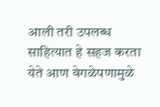आली तरी उपलब्ध साहित्यात हे सहज करता येते आण वेगळेपणामुळे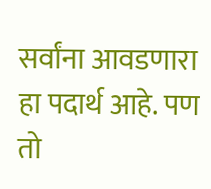सर्वांना आवडणारा हा पदार्थ आहे. पण तो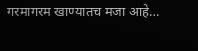गरमागरम खाण्यातच मजा आहे…